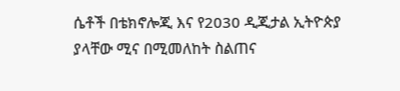ሴቶች በቴክኖሎጂ እና የ2030 ዲጂታል ኢትዮጵያ ያላቸው ሚና በሚመለከት ስልጠና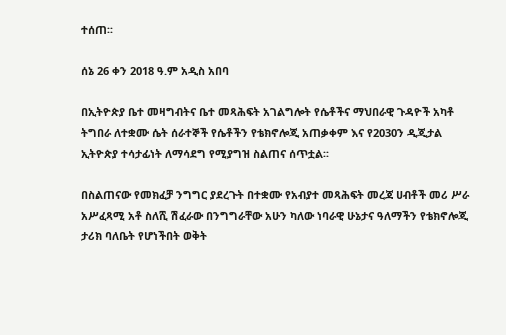ተሰጠ፡፡

ሰኔ 26 ቀን 2018 ዓ.ም አዲስ አበባ

በኢትዮጵያ ቤተ መዛግብትና ቤተ መጻሕፍት አገልግሎት የሴቶችና ማህበራዊ ጉዳዮች አካቶ ትግበራ ለተቋሙ ሴት ሰራተኞች የሴቶችን የቴክኖሎጂ አጠቃቀም እና የ2030ን ዲጂታል ኢትዮጵያ ተሳታፊነት ለማሳደግ የሚያግዝ ስልጠና ሰጥቷል፡፡

በስልጠናው የመክፈቻ ንግግር ያደረጉት በተቋሙ የአብያተ መጻሕፍት መረጃ ሀብቶች መሪ ሥራ አሥፈጻሚ አቶ ስለሺ ሽፈራው በንግግራቸው አሁን ካለው ነባራዊ ሁኔታና ዓለማችን የቴክኖሎጂ ታሪክ ባለቤት የሆነችበት ወቅት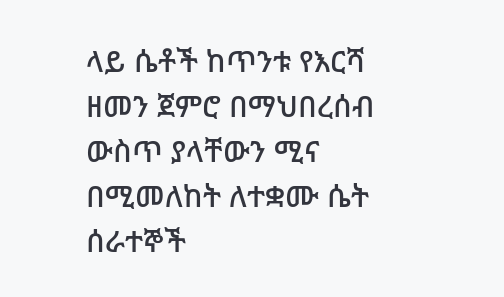ላይ ሴቶች ከጥንቱ የእርሻ ዘመን ጀምሮ በማህበረሰብ ውስጥ ያላቸውን ሚና በሚመለከት ለተቋሙ ሴት ሰራተኞች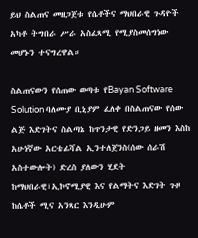ይህ ስልጠና መዘጋጀቱ የሴቶችና ማህበራዊ ጉዳዮች አካቶ ትግበራ ሥራ አስፈጻሚ የሚያስመሰግነው መሆኑን ተናግረዋል።

ስልጠናውን የሰጠው ወጣቱ የBayan Software Solution ባለሙያ ቢኒያም ፈለቀ በስልጠናው የሰው ልጅ እድገትና ስልጣኔ ከጥንታዊ የድንጋይ ዘመን እስከ አሁነኛው አርቴፊሻል ኢንተለጀንስ(ሰው ሰራሽ አስተውሎት) ድረስ ያለውን ሂደት ከማህበራዊ፣ኢኮኖሚያዊ እና የልማትና እድገት ጉዞ ከሴቶች ሚና አንጻር እንዲሁም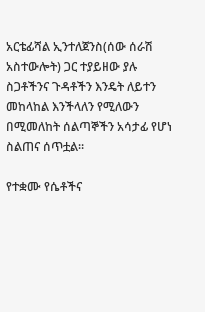አርቴፊሻል ኢንተለጀንስ(ሰው ሰራሽ አስተውሎት) ጋር ተያይዘው ያሉ ስጋቶችንና ጉዳቶችን እንዴት ለይተን መከላከል እንችላለን የሚለውን በሚመለከት ሰልጣኞችን አሳታፊ የሆነ ስልጠና ሰጥቷል።

የተቋሙ የሴቶችና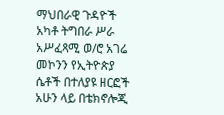ማህበራዊ ጉዳዮች አካቶ ትግበራ ሥራ አሥፈጻሚ ወ/ሮ አገሬ መኮንን የኢትዮጵያ ሴቶች በተለያዩ ዘርፎች አሁን ላይ በቴክኖሎጂ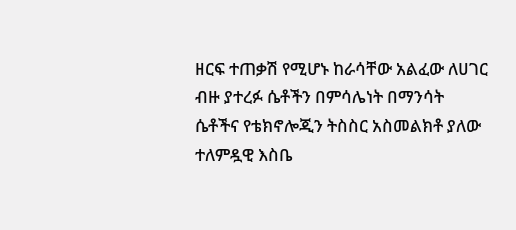ዘርፍ ተጠቃሽ የሚሆኑ ከራሳቸው አልፈው ለሀገር ብዙ ያተረፉ ሴቶችን በምሳሌነት በማንሳት ሴቶችና የቴክኖሎጂን ትስስር አስመልክቶ ያለው ተለምዷዊ እስቤ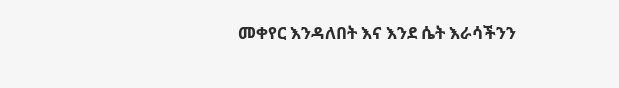መቀየር እንዳለበት እና እንደ ሴት እራሳችንን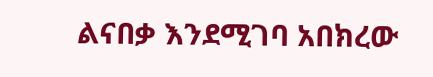ልናበቃ እንደሚገባ አበክረው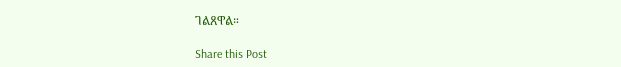ገልጸዋል።

Share this Post